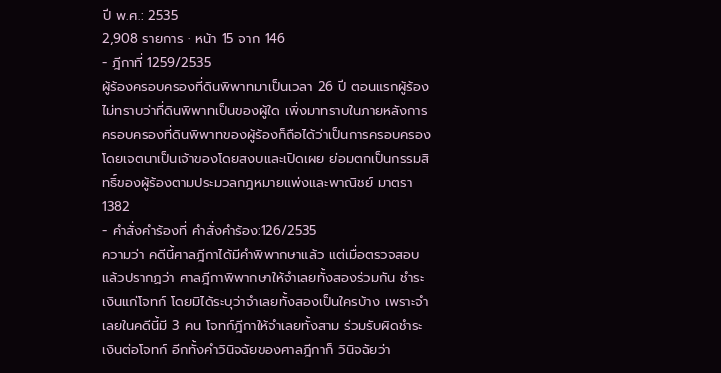ปี พ.ศ.: 2535
2,908 รายการ · หน้า 15 จาก 146
- ฎีกาที่ 1259/2535
ผู้ร้องครอบครองที่ดินพิพาทมาเป็นเวลา 26 ปี ตอนแรกผู้ร้องไม่ทราบว่าที่ดินพิพาทเป็นของผู้ใด เพิ่งมาทราบในภายหลังการครอบครองที่ดินพิพาทของผู้ร้องก็ถือได้ว่าเป็นการครอบครองโดยเจตนาเป็นเจ้าของโดยสงบและเปิดเผย ย่อมตกเป็นกรรมสิทธิ์ของผู้ร้องตามประมวลกฎหมายแพ่งและพาณิชย์ มาตรา 1382
- คำสั่งคำร้องที่ คำสั่งคำร้อง:126/2535
ความว่า คดีนี้ศาลฎีกาได้มีคำพิพากษาแล้ว แต่เมื่อตรวจสอบแล้วปรากฏว่า ศาลฎีกาพิพากษาให้จำเลยทั้งสองร่วมกัน ชำระเงินแก่โจทก์ โดยมิได้ระบุว่าจำเลยทั้งสองเป็นใครบ้าง เพราะจำเลยในคดีนี้มี 3 คน โจทก์ฎีกาให้จำเลยทั้งสาม ร่วมรับผิดชำระเงินต่อโจทก์ อีกทั้งคำวินิจฉัยของศาลฎีกาก็ วินิจฉัยว่า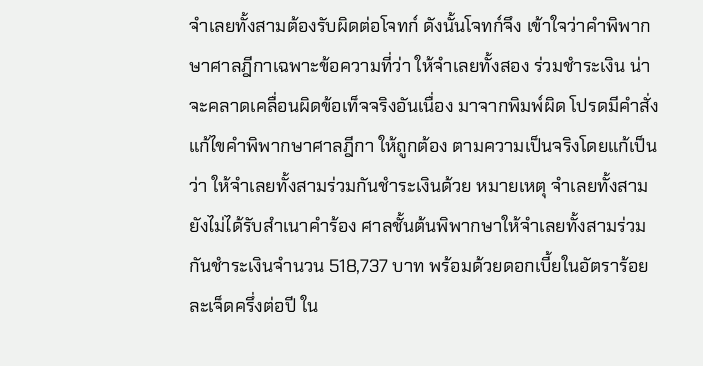จำเลยทั้งสามต้องรับผิดต่อโจทก์ ดังนั้นโจทก์จึง เข้าใจว่าคำพิพากษาศาลฎีกาเฉพาะข้อความที่ว่า ให้จำเลยทั้งสอง ร่วมชำระเงิน น่าจะคลาดเคลื่อนผิดข้อเท็จจริงอันเนื่อง มาจากพิมพ์ผิด โปรดมีคำสั่งแก้ไขคำพิพากษาศาลฎีกา ให้ถูกต้อง ตามความเป็นจริงโดยแก้เป็นว่า ให้จำเลยทั้งสามร่วมกันชำระเงินด้วย หมายเหตุ จำเลยทั้งสามยังไม่ได้รับสำเนาคำร้อง ศาลชั้นต้นพิพากษาให้จำเลยทั้งสามร่วมกันชำระเงินจำนวน 518,737 บาท พร้อมด้วยดอกเบี้ยในอัตราร้อยละเจ็ดครึ่งต่อปี ใน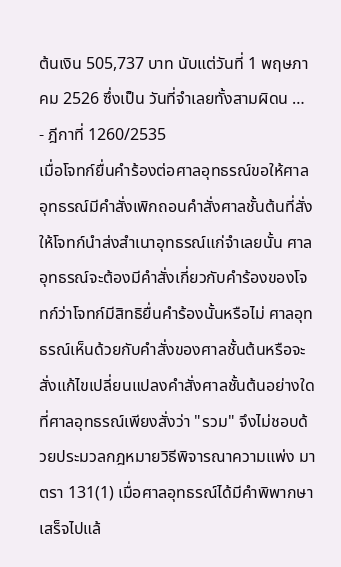ต้นเงิน 505,737 บาท นับแต่วันที่ 1 พฤษภาคม 2526 ซึ่งเป็น วันที่จำเลยทั้งสามผิดน …
- ฎีกาที่ 1260/2535
เมื่อโจทก์ยื่นคำร้องต่อศาลอุทธรณ์ขอให้ศาลอุทธรณ์มีคำสั่งเพิกถอนคำสั่งศาลชั้นต้นที่สั่งให้โจทก์นำส่งสำเนาอุทธรณ์แก่จำเลยนั้น ศาลอุทธรณ์จะต้องมีคำสั่งเกี่ยวกับคำร้องของโจทก์ว่าโจทก์มีสิทธิยื่นคำร้องนั้นหรือไม่ ศาลอุทธรณ์เห็นด้วยกับคำสั่งของศาลชั้นต้นหรือจะสั่งแก้ไขเปลี่ยนแปลงคำสั่งศาลชั้นต้นอย่างใดที่ศาลอุทธรณ์เพียงสั่งว่า "รวม" จึงไม่ชอบด้วยประมวลกฎหมายวิธีพิจารณาความแพ่ง มาตรา 131(1) เมื่อศาลอุทธรณ์ได้มีคำพิพากษาเสร็จไปแล้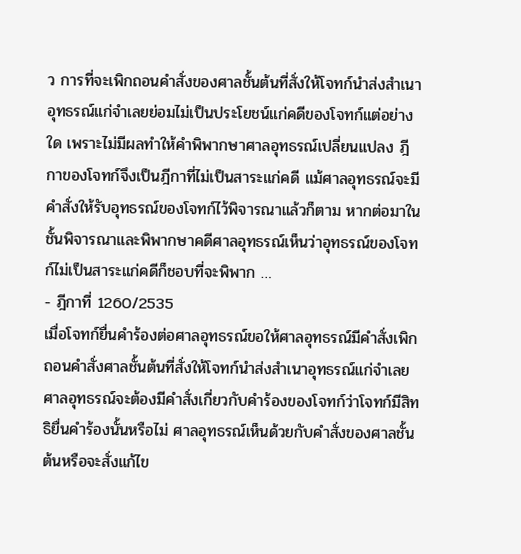ว การที่จะเพิกถอนคำสั่งของศาลชั้นต้นที่สั่งให้โจทก์นำส่งสำเนาอุทธรณ์แก่จำเลยย่อมไม่เป็นประโยชน์แก่คดีของโจทก์แต่อย่างใด เพราะไม่มีผลทำให้คำพิพากษาศาลอุทธรณ์เปลี่ยนแปลง ฎีกาของโจทก์จึงเป็นฎีกาที่ไม่เป็นสาระแก่คดี แม้ศาลอุทธรณ์จะมีคำสั่งให้รับอุทธรณ์ของโจทก์ไว้พิจารณาแล้วก็ตาม หากต่อมาในชั้นพิจารณาและพิพากษาคดีศาลอุทธรณ์เห็นว่าอุทธรณ์ของโจทก์ไม่เป็นสาระแก่คดีก็ชอบที่จะพิพาก …
- ฎีกาที่ 1260/2535
เมื่อโจทก์ยื่นคำร้องต่อศาลอุทธรณ์ขอให้ศาลอุทธรณ์มีคำสั่งเพิกถอนคำสั่งศาลชั้นต้นที่สั่งให้โจทก์นำส่งสำเนาอุทธรณ์แก่จำเลยศาลอุทธรณ์จะต้องมีคำสั่งเกี่ยวกับคำร้องของโจทก์ว่าโจทก์มีสิทธิยื่นคำร้องนั้นหรือไม่ ศาลอุทธรณ์เห็นด้วยกับคำสั่งของศาลชั้นต้นหรือจะสั่งแก้ไข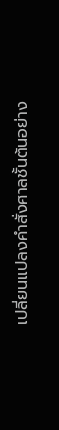เปลี่ยนแปลงคำสั่งศาลชั้นต้นอย่าง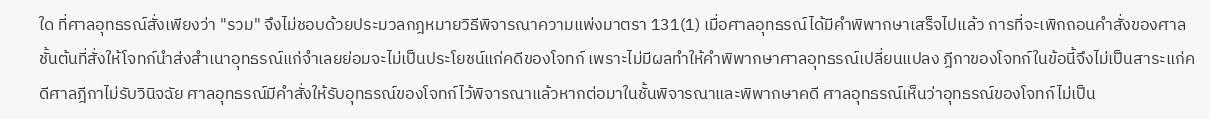ใด ที่ศาลอุทธรณ์สั่งเพียงว่า "รวม" จึงไม่ชอบด้วยประมวลกฎหมายวิธีพิจารณาความแพ่งมาตรา 131(1) เมื่อศาลอุทธรณ์ได้มีคำพิพากษาเสร็จไปแล้ว การที่จะเพิกถอนคำสั่งของศาลชั้นต้นที่สั่งให้โจทก์นำส่งสำเนาอุทธรณ์แก่จำเลยย่อมจะไม่เป็นประโยชน์แก่คดีของโจทก์ เพราะไม่มีผลทำให้คำพิพากษาศาลอุทธรณ์เปลี่ยนแปลง ฎีกาของโจทก์ในข้อนี้จึงไม่เป็นสาระแก่คดีศาลฎีกาไม่รับวินิจฉัย ศาลอุทธรณ์มีคำสั่งให้รับอุทธรณ์ของโจทก์ไว้พิจารณาแล้วหากต่อมาในชั้นพิจารณาและพิพากษาคดี ศาลอุทธรณ์เห็นว่าอุทธรณ์ของโจทก์ไม่เป็น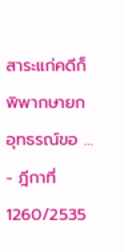สาระแก่คดีก็พิพากษายกอุทธรณ์ขอ …
- ฎีกาที่ 1260/2535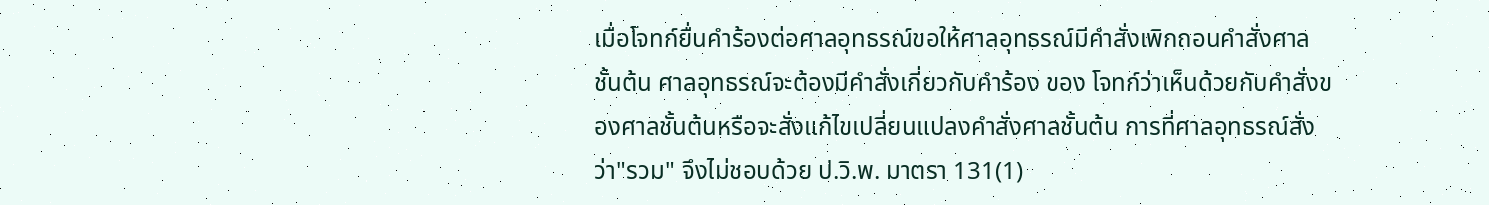เมื่อโจทก์ยื่นคำร้องต่อศาลอุทธรณ์ขอให้ศาลอุทธรณ์มีคำสั่งเพิกถอนคำสั่งศาลชั้นต้น ศาลอุทธรณ์จะต้องมีคำสั่งเกี่ยวกับคำร้อง ของ โจทก์ว่าเห็นด้วยกับคำสั่งของศาลชั้นต้นหรือจะสั่งแก้ไขเปลี่ยนแปลงคำสั่งศาลชั้นต้น การที่ศาลอุทธรณ์สั่งว่า"รวม" จึงไม่ชอบด้วย ป.วิ.พ. มาตรา 131(1)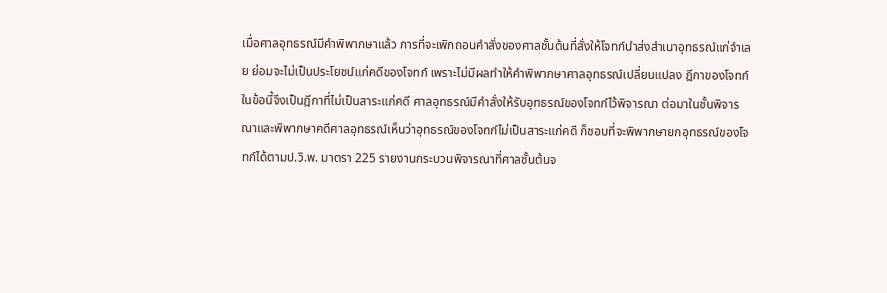เมื่อศาลอุทธรณ์มีคำพิพากษาแล้ว การที่จะเพิกถอนคำสั่งของศาลชั้นต้นที่สั่งให้โจทก์นำส่งสำเนาอุทธรณ์แก่จำเลย ย่อมจะไม่เป็นประโยชน์แก่คดีของโจทก์ เพราะไม่มีผลทำให้คำพิพากษาศาลอุทธรณ์เปลี่ยนแปลง ฎีกาของโจทก์ในข้อนี้จึงเป็นฎีกาที่ไม่เป็นสาระแก่คดี ศาลอุทธรณ์มีคำสั่งให้รับอุทธรณ์ของโจทก์ไว้พิจารณา ต่อมาในชั้นพิจารณาและพิพากษาคดีศาลอุทธรณ์เห็นว่าอุทธรณ์ของโจทก์ไม่เป็นสาระแก่คดี ก็ชอบที่จะพิพากษายกอุทธรณ์ของโจทก์ได้ตามป.วิ.พ. มาตรา 225 รายงานกระบวนพิจารณาที่ศาลชั้นต้นจ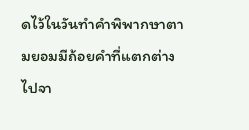ดไว้ในวันทำคำพิพากษาตามยอมมีถ้อยคำที่แตกต่างไปจา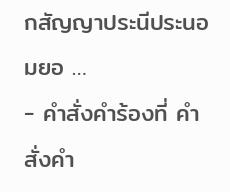กสัญญาประนีประนอมยอ …
- คำสั่งคำร้องที่ คำสั่งคำ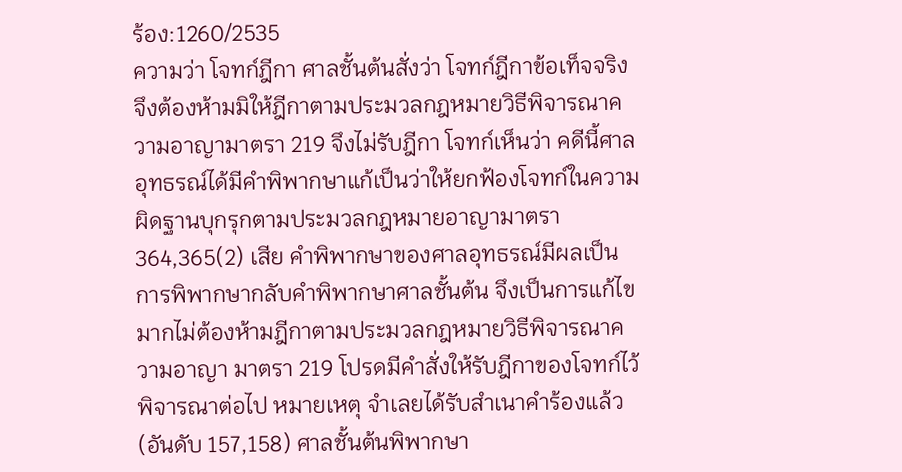ร้อง:1260/2535
ความว่า โจทก์ฎีกา ศาลชั้นต้นสั่งว่า โจทก์ฎีกาข้อเท็จจริง จึงต้องห้ามมิให้ฎีกาตามประมวลกฎหมายวิธีพิจารณาความอาญามาตรา 219 จึงไม่รับฎีกา โจทก์เห็นว่า คดีนี้ศาลอุทธรณ์ได้มีคำพิพากษาแก้เป็นว่าให้ยกฟ้องโจทก์ในความผิดฐานบุกรุกตามประมวลกฎหมายอาญามาตรา 364,365(2) เสีย คำพิพากษาของศาลอุทธรณ์มีผลเป็นการพิพากษากลับคำพิพากษาศาลชั้นต้น จึงเป็นการแก้ไขมากไม่ต้องห้ามฎีกาตามประมวลกฎหมายวิธีพิจารณาความอาญา มาตรา 219 โปรดมีคำสั่งให้รับฎีกาของโจทก์ไว้พิจารณาต่อไป หมายเหตุ จำเลยได้รับสำเนาคำร้องแล้ว (อันดับ 157,158) ศาลชั้นต้นพิพากษา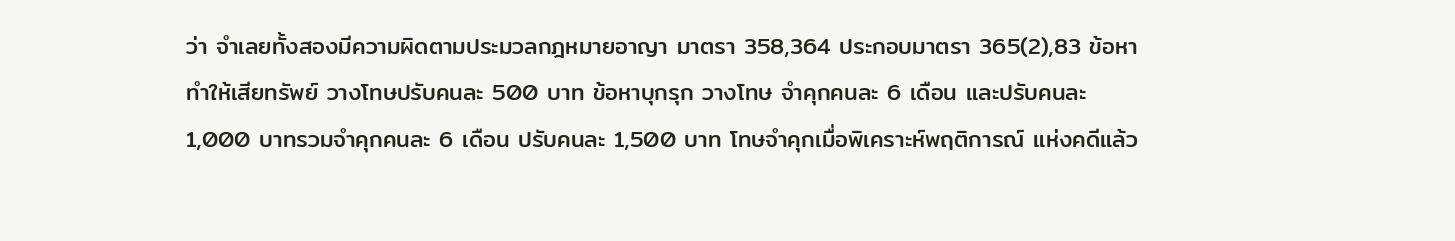ว่า จำเลยทั้งสองมีความผิดตามประมวลกฎหมายอาญา มาตรา 358,364 ประกอบมาตรา 365(2),83 ข้อหา ทำให้เสียทรัพย์ วางโทษปรับคนละ 500 บาท ข้อหาบุกรุก วางโทษ จำคุกคนละ 6 เดือน และปรับคนละ 1,000 บาทรวมจำคุกคนละ 6 เดือน ปรับคนละ 1,500 บาท โทษจำคุกเมื่อพิเคราะห์พฤติการณ์ แห่งคดีแล้ว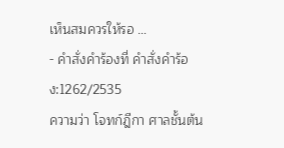เห็นสมควรให้รอ …
- คำสั่งคำร้องที่ คำสั่งคำร้อง:1262/2535
ความว่า โจทก์ฎีกา ศาลชั้นต้น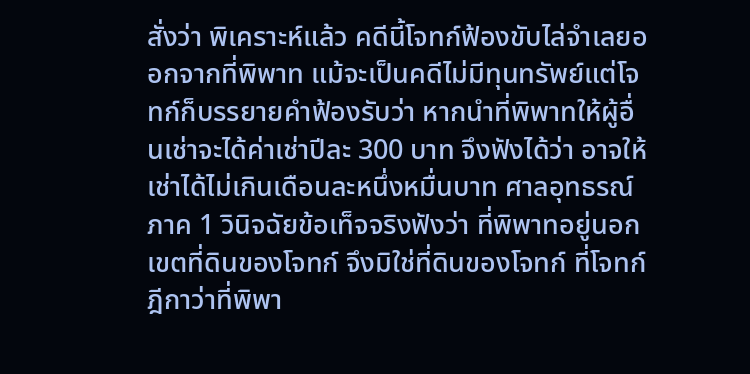สั่งว่า พิเคราะห์แล้ว คดีนี้โจทก์ฟ้องขับไล่จำเลยออกจากที่พิพาท แม้จะเป็นคดีไม่มีทุนทรัพย์แต่โจทก์ก็บรรยายคำฟ้องรับว่า หากนำที่พิพาทให้ผู้อื่นเช่าจะได้ค่าเช่าปีละ 300 บาท จึงฟังได้ว่า อาจให้เช่าได้ไม่เกินเดือนละหนึ่งหมื่นบาท ศาลอุทธรณ์ภาค 1 วินิจฉัยข้อเท็จจริงฟังว่า ที่พิพาทอยู่นอกเขตที่ดินของโจทก์ จึงมิใช่ที่ดินของโจทก์ ที่โจทก์ฎีกาว่าที่พิพา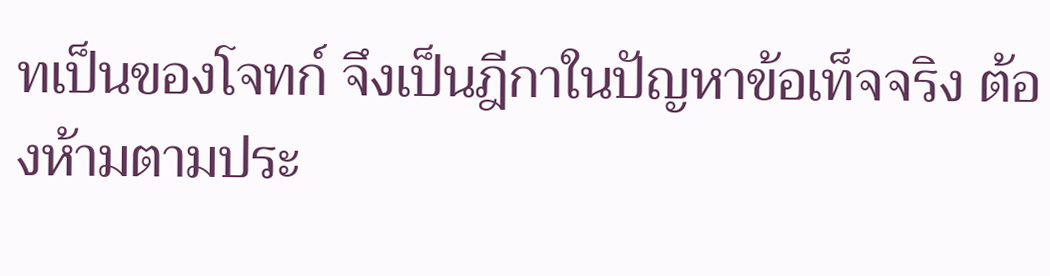ทเป็นของโจทก์ จึงเป็นฎีกาในปัญหาข้อเท็จจริง ต้องห้ามตามประ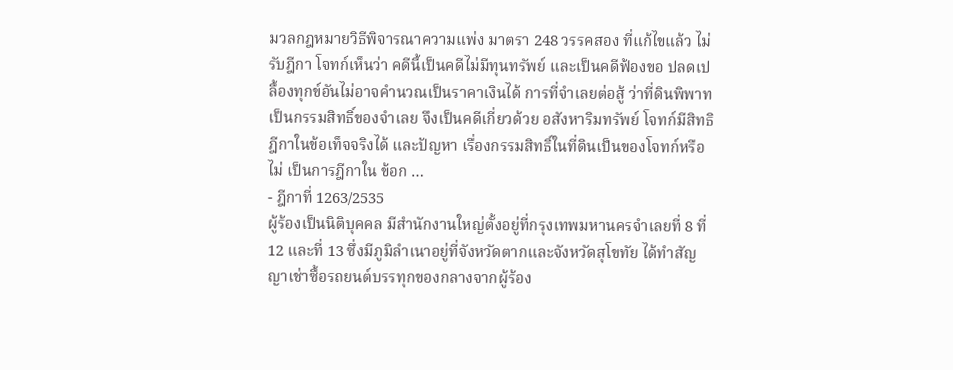มวลกฎหมายวิธีพิจารณาความแพ่ง มาตรา 248 วรรคสอง ที่แก้ไขแล้ว ไม่รับฎีกา โจทก์เห็นว่า คดีนี้เป็นคดีไม่มีทุนทรัพย์ และเป็นคดีฟ้องขอ ปลดเปลื้องทุกข์อันไม่อาจคำนวณเป็นราคาเงินได้ การที่จำเลยต่อสู้ ว่าที่ดินพิพาทเป็นกรรมสิทธิ์ของจำเลย จึงเป็นคดีเกี่ยวด้วย อสังหาริมทรัพย์ โจทก์มีสิทธิฎีกาในข้อเท็จจริงได้ และปัญหา เรื่องกรรมสิทธิ์ในที่ดินเป็นของโจทก์หรือไม่ เป็นการฎีกาใน ข้อก …
- ฎีกาที่ 1263/2535
ผู้ร้องเป็นนิติบุคคล มีสำนักงานใหญ่ตั้งอยู่ที่กรุงเทพมหานครจำเลยที่ 8 ที่ 12 และที่ 13 ซึ่งมีภูมิลำเนาอยู่ที่จังหวัดตากและจังหวัดสุโขทัย ได้ทำสัญญาเช่าซื้อรถยนต์บรรทุกของกลางจากผู้ร้อง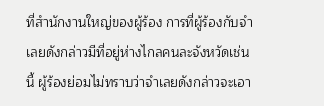ที่สำนักงานใหญ่ของผู้ร้อง การที่ผู้ร้องกับจำเลยดังกล่าวมีที่อยู่ห่างไกลคนละจังหวัดเช่นนี้ ผู้ร้องย่อมไม่ทราบว่าจำเลยดังกล่าวจะเอา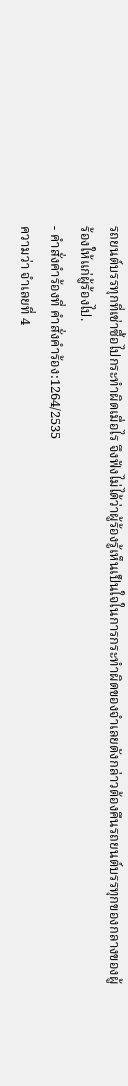รถยนต์บรรทุกที่เช่าซื้อไปกระทำผิดเมื่อไร จึงฟังไม่ได้ว่าผู้ร้องรู้เห็นเป็นใจในการกระทำผิดของจำเลยดังกล่าวต้องคืนรถยนต์บรรทุกของกลางของผู้ร้องให้แก่ผู้ร้องไป.
- คำสั่งคำร้องที่ คำสั่งคำร้อง:1264/2535
ความว่า จำเลยที่ 4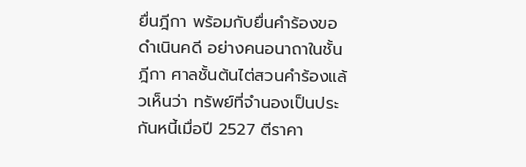ยื่นฎีกา พร้อมกับยื่นคำร้องขอดำเนินคดี อย่างคนอนาถาในชั้นฎีกา ศาลชั้นต้นไต่สวนคำร้องแล้วเห็นว่า ทรัพย์ที่จำนองเป็นประกันหนี้เมื่อปี 2527 ตีราคา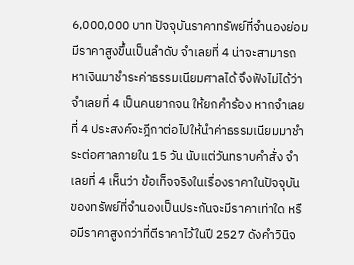6,000,000 บาท ปัจจุบันราคาทรัพย์ที่จำนองย่อมมีราคาสูงขึ้นเป็นลำดับ จำเลยที่ 4 น่าจะสามารถหาเงินมาชำระค่าธรรมเนียมศาลได้ จึงฟังไม่ได้ว่า จำเลยที่ 4 เป็นคนยากจน ให้ยกคำร้อง หากจำเลยที่ 4 ประสงค์จะฎีกาต่อไปให้นำค่าธรรมเนียมมาชำระต่อศาลภายใน 15 วัน นับแต่วันทราบคำสั่ง จำเลยที่ 4 เห็นว่า ข้อเท็จจริงในเรื่องราคาในปัจจุบันของทรัพย์ที่จำนองเป็นประกันจะมีราคาเท่าใด หรือมีราคาสูงกว่าที่ตีราคาไว้ในปี 2527 ดังคำวินิจ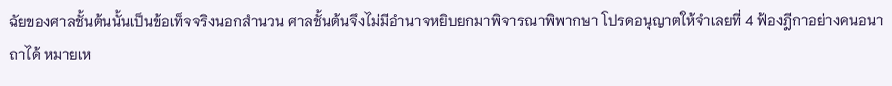ฉัยของศาลชั้นต้นนั้นเป็นข้อเท็จจริงนอกสำนวน ศาลชั้นต้นจึงไม่มีอำนาจหยิบยกมาพิจารณาพิพากษา โปรดอนุญาตให้จำเลยที่ 4 ฟ้องฎีกาอย่างคนอนาถาได้ หมายเห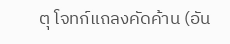ตุ โจทก์แถลงคัดค้าน (อัน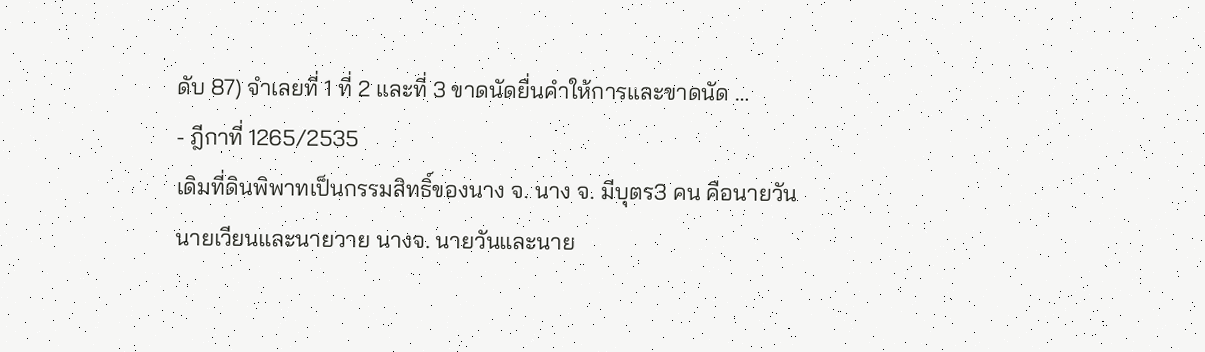ดับ 87) จำเลยที่ 1 ที่ 2 และที่ 3 ขาดนัดยื่นคำให้การและขาดนัด …
- ฎีกาที่ 1265/2535
เดิมที่ดินพิพาทเป็นกรรมสิทธิ์ของนาง จ. นาง จ. มีบุตร3 คน คือนายวัน นายเวียนและนายวาย นางจ. นายวันและนาย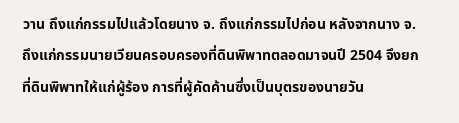วาน ถึงแก่กรรมไปแล้วโดยนาง จ. ถึงแก่กรรมไปก่อน หลังจากนาง จ. ถึงแก่กรรมนายเวียนครอบครองที่ดินพิพาทตลอดมาจนปี 2504 จึงยกที่ดินพิพาทให้แก่ผู้ร้อง การที่ผู้คัดค้านซึ่งเป็นบุตรของนายวัน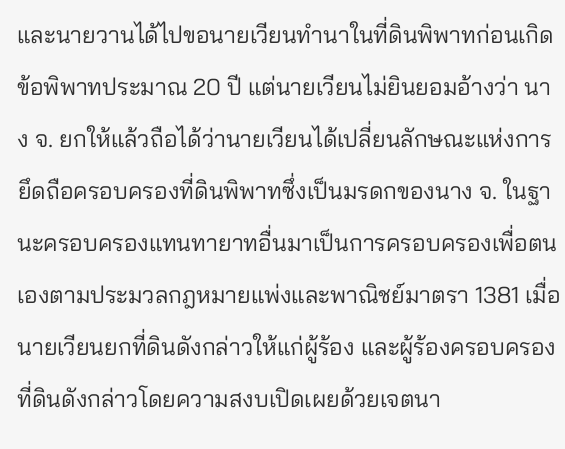และนายวานได้ไปขอนายเวียนทำนาในที่ดินพิพาทก่อนเกิดข้อพิพาทประมาณ 20 ปี แต่นายเวียนไม่ยินยอมอ้างว่า นาง จ. ยกให้แล้วถือได้ว่านายเวียนได้เปลี่ยนลักษณะแห่งการยึดถือครอบครองที่ดินพิพาทซึ่งเป็นมรดกของนาง จ. ในฐานะครอบครองแทนทายาทอื่นมาเป็นการครอบครองเพื่อตนเองตามประมวลกฎหมายแพ่งและพาณิชย์มาตรา 1381 เมื่อนายเวียนยกที่ดินดังกล่าวให้แก่ผู้ร้อง และผู้ร้องครอบครองที่ดินดังกล่าวโดยความสงบเปิดเผยด้วยเจตนา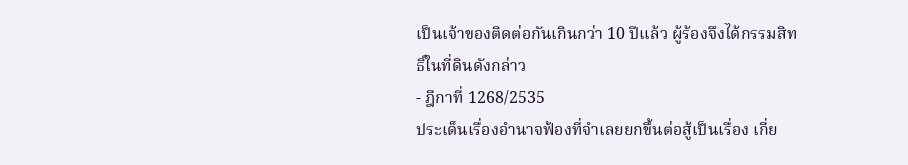เป็นเจ้าของติดต่อกันเกินกว่า 10 ปีแล้ว ผู้ร้องจึงได้กรรมสิทธิ์ในที่ดินดังกล่าว
- ฎีกาที่ 1268/2535
ประเด็นเรื่องอำนาจฟ้องที่จำเลยยกขึ้นต่อสู้เป็นเรื่อง เกี่ย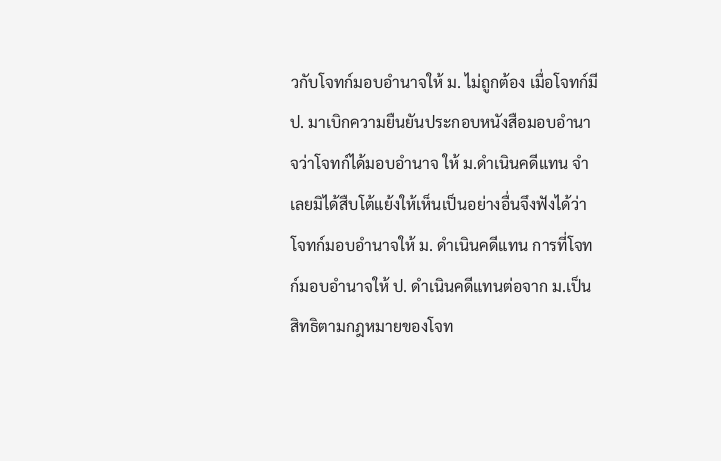วกับโจทก์มอบอำนาจให้ ม. ไม่ถูกต้อง เมื่อโจทก์มี ป. มาเบิกความยืนยันประกอบหนังสือมอบอำนาจว่าโจทก์ได้มอบอำนาจ ให้ ม.ดำเนินคดีแทน จำเลยมิได้สืบโต้แย้งให้เห็นเป็นอย่างอื่นจึงฟังได้ว่าโจทก์มอบอำนาจให้ ม. ดำเนินคดีแทน การที่โจทก์มอบอำนาจให้ ป. ดำเนินคดีแทนต่อจาก ม.เป็นสิทธิตามกฎหมายของโจท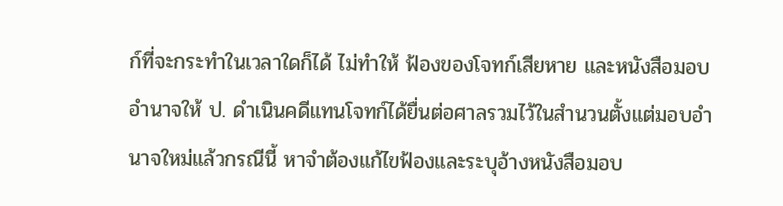ก์ที่จะกระทำในเวลาใดก็ได้ ไม่ทำให้ ฟ้องของโจทก์เสียหาย และหนังสือมอบอำนาจให้ ป. ดำเนินคดีแทนโจทก์ได้ยื่นต่อศาลรวมไว้ในสำนวนตั้งแต่มอบอำนาจใหม่แล้วกรณีนี้ หาจำต้องแก้ไขฟ้องและระบุอ้างหนังสือมอบ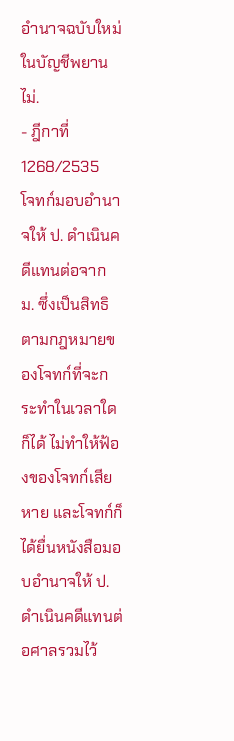อำนาจฉบับใหม่ในบัญชีพยานไม่.
- ฎีกาที่ 1268/2535
โจทก์มอบอำนาจให้ ป. ดำเนินคดีแทนต่อจาก ม. ซึ่งเป็นสิทธิตามกฎหมายของโจทก์ที่จะกระทำในเวลาใดก็ได้ ไม่ทำให้ฟ้องของโจทก์เสียหาย และโจทก์ก็ได้ยื่นหนังสือมอบอำนาจให้ ป. ดำเนินคดีแทนต่อศาลรวมไว้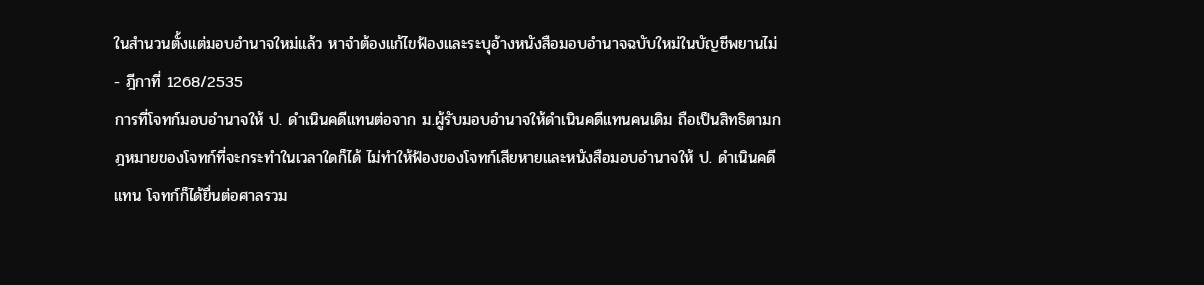ในสำนวนตั้งแต่มอบอำนาจใหม่แล้ว หาจำต้องแก้ไขฟ้องและระบุอ้างหนังสือมอบอำนาจฉบับใหม่ในบัญชีพยานไม่
- ฎีกาที่ 1268/2535
การที่โจทก์มอบอำนาจให้ ป. ดำเนินคดีแทนต่อจาก ม.ผู้รับมอบอำนาจให้ดำเนินคดีแทนคนเดิม ถือเป็นสิทธิตามกฎหมายของโจทก์ที่จะกระทำในเวลาใดก็ได้ ไม่ทำให้ฟ้องของโจทก์เสียหายและหนังสือมอบอำนาจให้ ป. ดำเนินคดีแทน โจทก์ก็ได้ยื่นต่อศาลรวม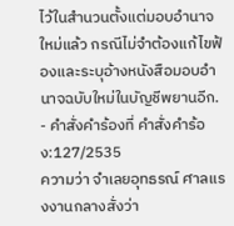ไว้ในสำนวนตั้งแต่มอบอำนาจใหม่แล้ว กรณีไม่จำต้องแก้ไขฟ้องและระบุอ้างหนังสือมอบอำนาจฉบับใหม่ในบัญชีพยานอีก.
- คำสั่งคำร้องที่ คำสั่งคำร้อง:127/2535
ความว่า จำเลยอุทธรณ์ ศาลแรงงานกลางสั่งว่า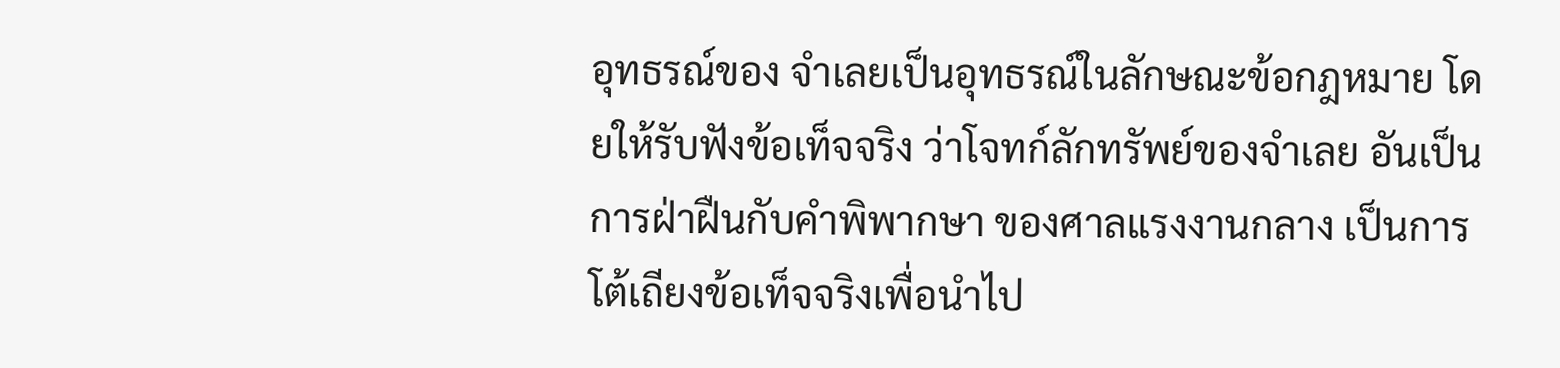อุทธรณ์ของ จำเลยเป็นอุทธรณ์ในลักษณะข้อกฎหมาย โดยให้รับฟังข้อเท็จจริง ว่าโจทก์ลักทรัพย์ของจำเลย อันเป็นการฝ่าฝืนกับคำพิพากษา ของศาลแรงงานกลาง เป็นการโต้เถียงข้อเท็จจริงเพื่อนำไป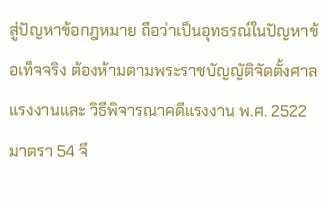สู่ปัญหาข้อกฎหมาย ถือว่าเป็นอุทธรณ์ในปัญหาข้อเท็จจริง ต้องห้ามตามพระราชบัญญัติจัดตั้งศาลแรงงานและ วิธีพิจารณาคดีแรงงาน พ.ศ. 2522 มาตรา 54 จึ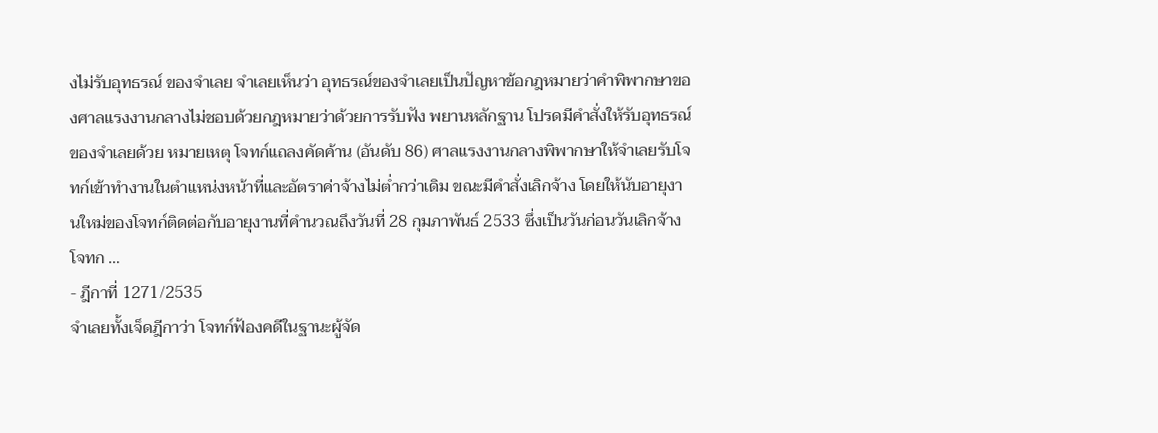งไม่รับอุทธรณ์ ของจำเลย จำเลยเห็นว่า อุทธรณ์ของจำเลยเป็นปัญหาข้อกฎหมายว่าคำพิพากษาของศาลแรงงานกลางไม่ชอบด้วยกฎหมายว่าด้วยการรับฟัง พยานหลักฐาน โปรดมีคำสั่งให้รับอุทธรณ์ของจำเลยด้วย หมายเหตุ โจทก์แถลงคัดค้าน (อันดับ 86) ศาลแรงงานกลางพิพากษาให้จำเลยรับโจทก์เข้าทำงานในตำแหน่งหน้าที่และอัตราค่าจ้างไม่ต่ำกว่าเดิม ขณะมีคำสั่งเลิกจ้าง โดยให้นับอายุงานใหม่ของโจทก์ติดต่อกับอายุงานที่คำนวณถึงวันที่ 28 กุมภาพันธ์ 2533 ซึ่งเป็นวันก่อนวันเลิกจ้างโจทก …
- ฎีกาที่ 1271/2535
จำเลยทั้งเจ็ดฎีกาว่า โจทก์ฟ้องคดีในฐานะผู้จัด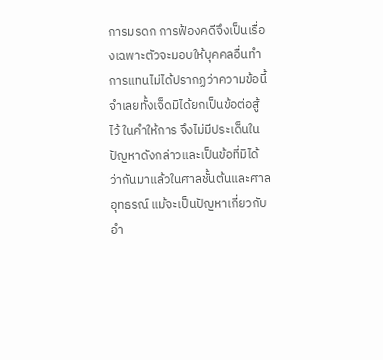การมรดก การฟ้องคดีจึงเป็นเรื่องเฉพาะตัวจะมอบให้บุคคลอื่นทำการแทนไม่ได้ปรากฏว่าความข้อนี้จำเลยทั้งเจ็ดมิได้ยกเป็นข้อต่อสู้ไว้ ในคำให้การ จึงไม่มีประเด็นในปัญหาดังกล่าวและเป็นข้อที่มิได้ ว่ากันมาแล้วในศาลชั้นต้นและศาลอุทธรณ์ แม้จะเป็นปัญหาเกี่ยวกับ อำ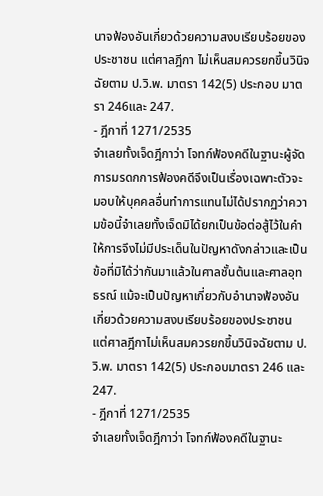นาจฟ้องอันเกี่ยวด้วยความสงบเรียบร้อยของประชาชน แต่ศาลฎีกา ไม่เห็นสมควรยกขึ้นวินิจฉัยตาม ป.วิ.พ. มาตรา 142(5) ประกอบ มาตรา 246และ 247.
- ฎีกาที่ 1271/2535
จำเลยทั้งเจ็ดฎีกาว่า โจทก์ฟ้องคดีในฐานะผู้จัดการมรดกการฟ้องคดีจึงเป็นเรื่องเฉพาะตัวจะมอบให้บุคคลอื่นทำการแทนไม่ได้ปรากฏว่าความข้อนี้จำเลยทั้งเจ็ดมิได้ยกเป็นข้อต่อสู้ไว้ในคำให้การจึงไม่มีประเด็นในปัญหาดังกล่าวและเป็นข้อที่มิได้ว่ากันมาแล้วในศาลชั้นต้นและศาลอุทธรณ์ แม้จะเป็นปัญหาเกี่ยวกับอำนาจฟ้องอันเกี่ยวด้วยความสงบเรียบร้อยของประชาชน แต่ศาลฎีกาไม่เห็นสมควรยกขึ้นวินิจฉัยตาม ป.วิ.พ. มาตรา 142(5) ประกอบมาตรา 246 และ 247.
- ฎีกาที่ 1271/2535
จำเลยทั้งเจ็ดฎีกาว่า โจทก์ฟ้องคดีในฐานะ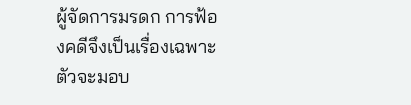ผู้จัดการมรดก การฟ้องคดีจึงเป็นเรื่องเฉพาะตัวจะมอบ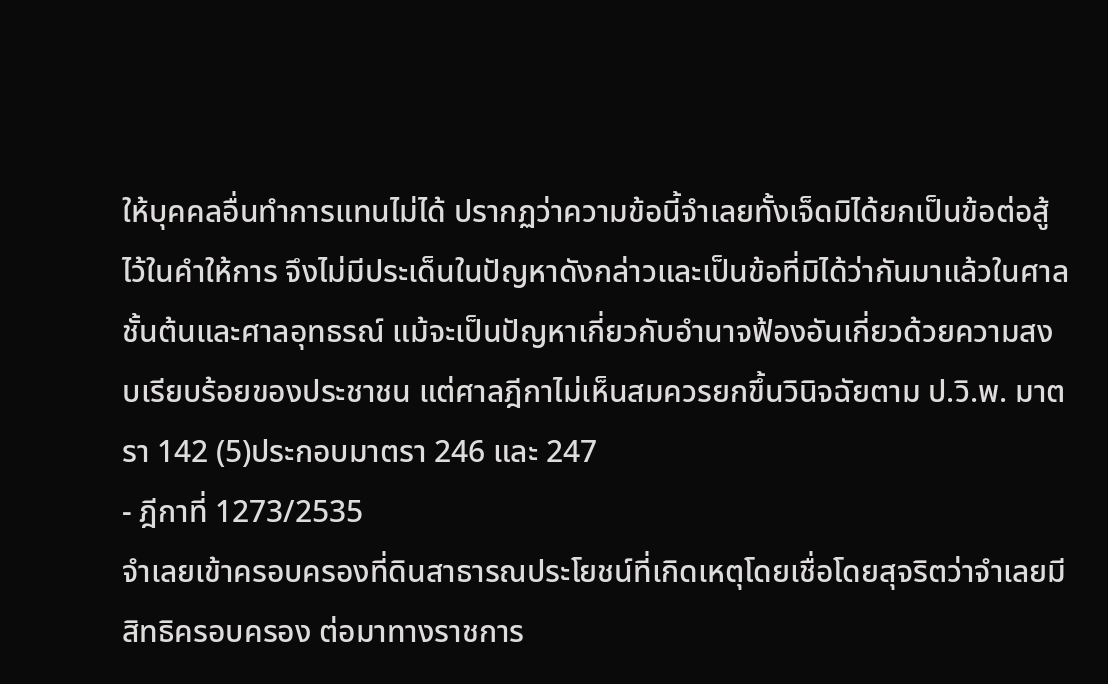ให้บุคคลอื่นทำการแทนไม่ได้ ปรากฏว่าความข้อนี้จำเลยทั้งเจ็ดมิได้ยกเป็นข้อต่อสู้ไว้ในคำให้การ จึงไม่มีประเด็นในปัญหาดังกล่าวและเป็นข้อที่มิได้ว่ากันมาแล้วในศาลชั้นต้นและศาลอุทธรณ์ แม้จะเป็นปัญหาเกี่ยวกับอำนาจฟ้องอันเกี่ยวด้วยความสงบเรียบร้อยของประชาชน แต่ศาลฎีกาไม่เห็นสมควรยกขึ้นวินิจฉัยตาม ป.วิ.พ. มาตรา 142 (5)ประกอบมาตรา 246 และ 247
- ฎีกาที่ 1273/2535
จำเลยเข้าครอบครองที่ดินสาธารณประโยชน์ที่เกิดเหตุโดยเชื่อโดยสุจริตว่าจำเลยมีสิทธิครอบครอง ต่อมาทางราชการ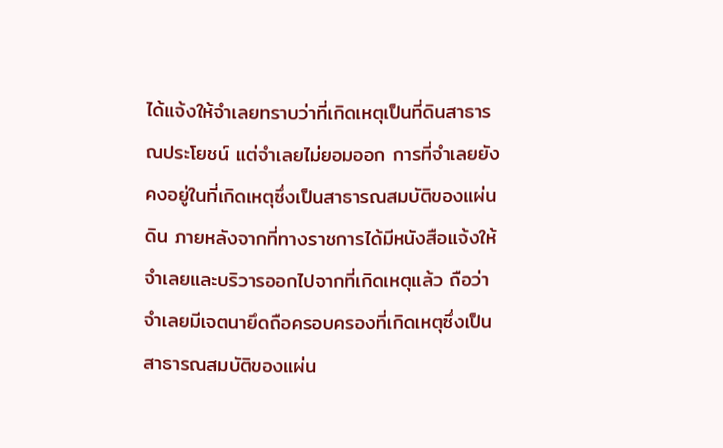ได้แจ้งให้จำเลยทราบว่าที่เกิดเหตุเป็นที่ดินสาธารณประโยชน์ แต่จำเลยไม่ยอมออก การที่จำเลยยังคงอยู่ในที่เกิดเหตุซึ่งเป็นสาธารณสมบัติของแผ่นดิน ภายหลังจากที่ทางราชการได้มีหนังสือแจ้งให้จำเลยและบริวารออกไปจากที่เกิดเหตุแล้ว ถือว่าจำเลยมีเจตนายึดถือครอบครองที่เกิดเหตุซึ่งเป็นสาธารณสมบัติของแผ่น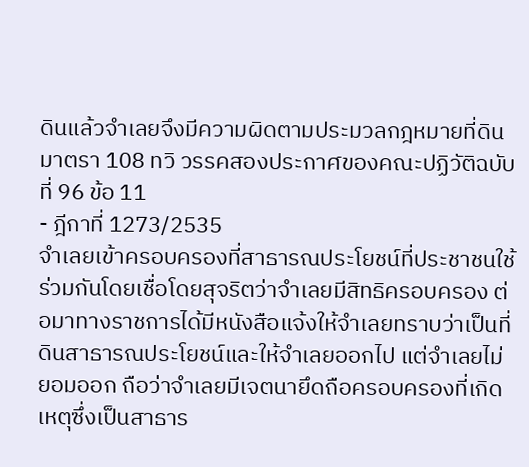ดินแล้วจำเลยจึงมีความผิดตามประมวลกฎหมายที่ดิน มาตรา 108 ทวิ วรรคสองประกาศของคณะปฏิวัติฉบับที่ 96 ข้อ 11
- ฎีกาที่ 1273/2535
จำเลยเข้าครอบครองที่สาธารณประโยชน์ที่ประชาชนใช้ร่วมกันโดยเชื่อโดยสุจริตว่าจำเลยมีสิทธิครอบครอง ต่อมาทางราชการได้มีหนังสือแจ้งให้จำเลยทราบว่าเป็นที่ดินสาธารณประโยชน์และให้จำเลยออกไป แต่จำเลยไม่ยอมออก ถือว่าจำเลยมีเจตนายึดถือครอบครองที่เกิดเหตุซึ่งเป็นสาธาร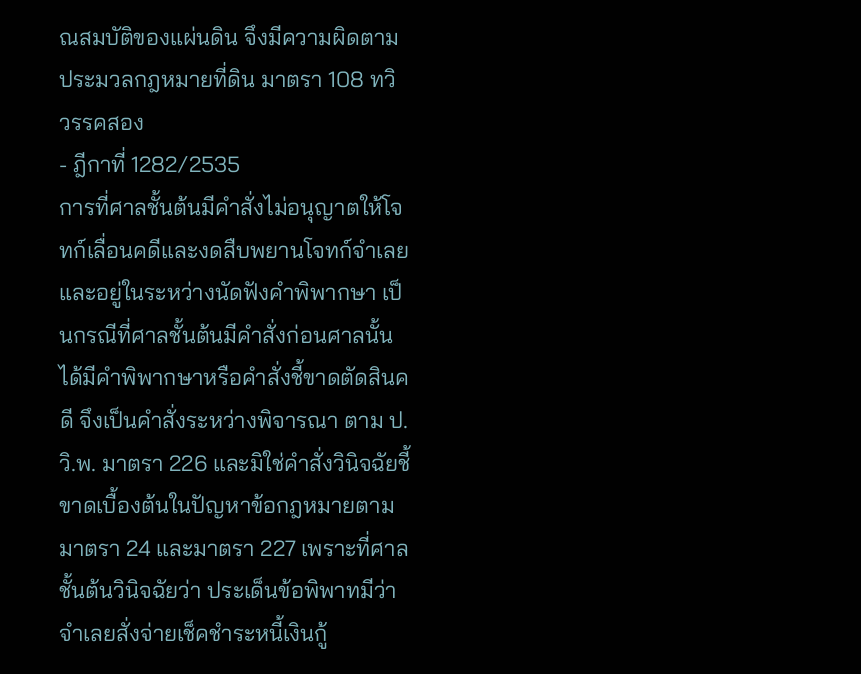ณสมบัติของแผ่นดิน จึงมีความผิดตามประมวลกฎหมายที่ดิน มาตรา 108 ทวิ วรรคสอง
- ฎีกาที่ 1282/2535
การที่ศาลชั้นต้นมีคำสั่งไม่อนุญาตให้โจทก์เลื่อนคดีและงดสืบพยานโจทก์จำเลย และอยู่ในระหว่างนัดฟังคำพิพากษา เป็นกรณีที่ศาลชั้นต้นมีคำสั่งก่อนศาลนั้นได้มีคำพิพากษาหรือคำสั่งชี้ขาดตัดสินคดี จึงเป็นคำสั่งระหว่างพิจารณา ตาม ป.วิ.พ. มาตรา 226 และมิใช่คำสั่งวินิจฉัยชี้ขาดเบื้องต้นในปัญหาข้อกฎหมายตามมาตรา 24 และมาตรา 227 เพราะที่ศาลชั้นต้นวินิจฉัยว่า ประเด็นข้อพิพาทมีว่าจำเลยสั่งจ่ายเช็คชำระหนี้เงินกู้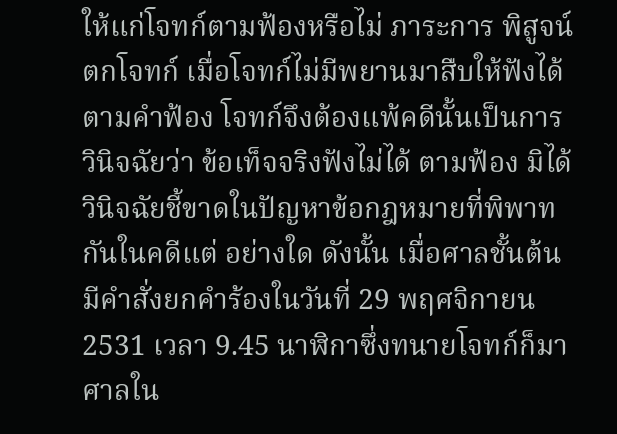ให้แก่โจทก์ตามฟ้องหรือไม่ ภาระการ พิสูจน์ตกโจทก์ เมื่อโจทก์ไม่มีพยานมาสืบให้ฟังได้ตามคำฟ้อง โจทก์จึงต้องแพ้คดีนั้นเป็นการวินิจฉัยว่า ข้อเท็จจริงฟังไม่ได้ ตามฟ้อง มิได้วินิจฉัยชี้ขาดในปัญหาข้อกฎหมายที่พิพาทกันในคดีแต่ อย่างใด ดังนั้น เมื่อศาลชั้นต้นมีคำสั่งยกคำร้องในวันที่ 29 พฤศจิกายน 2531 เวลา 9.45 นาฬิกาซึ่งทนายโจทก์ก็มาศาลใน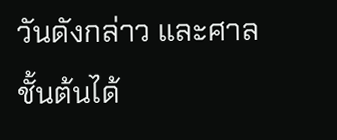วันดังกล่าว และศาลชั้นต้นได้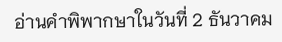อ่านคำพิพากษาในวันที่ 2 ธันวาคม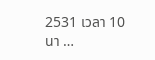2531 เวลา 10 นา …